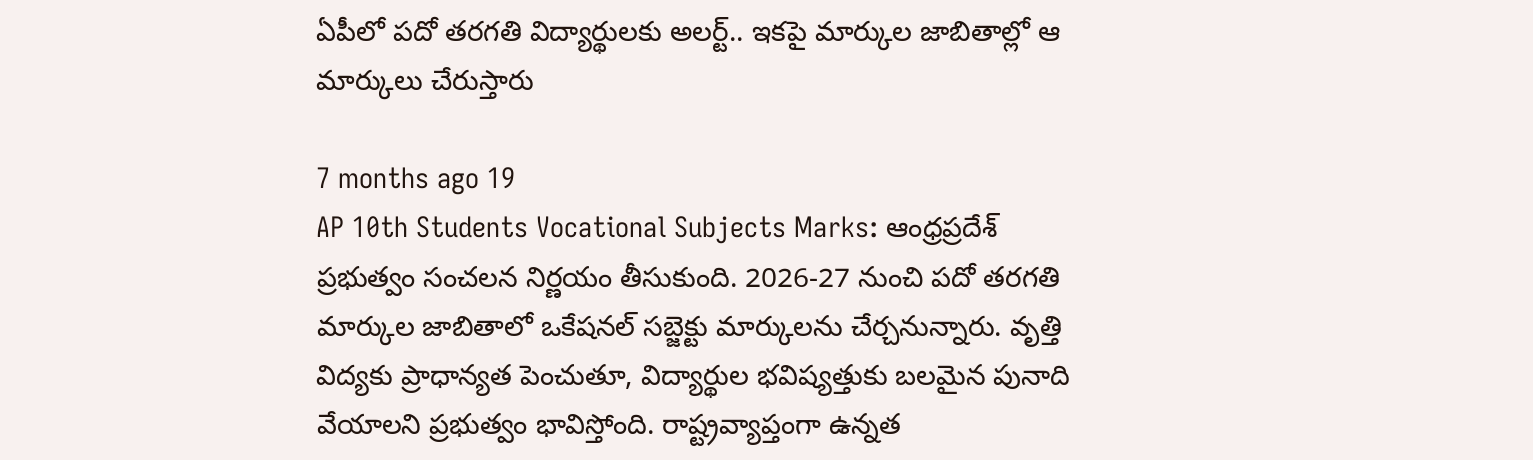ఏపీలో పదో తరగతి విద్యార్థులకు అలర్ట్.. ఇకపై మార్కుల జాబితాల్లో ఆ మార్కులు చేరుస్తారు

7 months ago 19
AP 10th Students Vocational Subjects Marks: ఆంధ్రప్రదేశ్ ప్రభుత్వం సంచలన నిర్ణయం తీసుకుంది. 2026-27 నుంచి పదో తరగతి మార్కుల జాబితాలో ఒకేషనల్ సబ్జెక్టు మార్కులను చేర్చనున్నారు. వృత్తి విద్యకు ప్రాధాన్యత పెంచుతూ, విద్యార్థుల భవిష్యత్తుకు బలమైన పునాది వేయాలని ప్రభుత్వం భావిస్తోంది. రాష్ట్రవ్యాప్తంగా ఉన్నత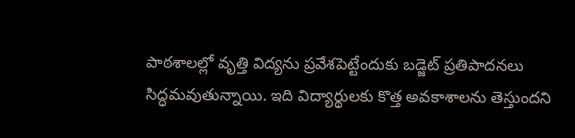పాఠశాలల్లో వృత్తి విద్యను ప్రవేశపెట్టేందుకు బడ్జెట్ ప్రతిపాదనలు సిద్ధమవుతున్నాయి. ఇది విద్యార్థులకు కొత్త అవకాశాలను తెస్తుందని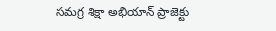సమగ్ర శిక్షా అభియాన్‌ ప్రాజెక్టు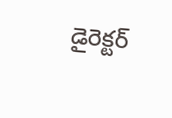డైరెక్టర్‌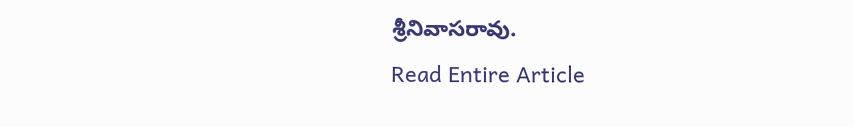శ్రీనివాసరావు.
Read Entire Article